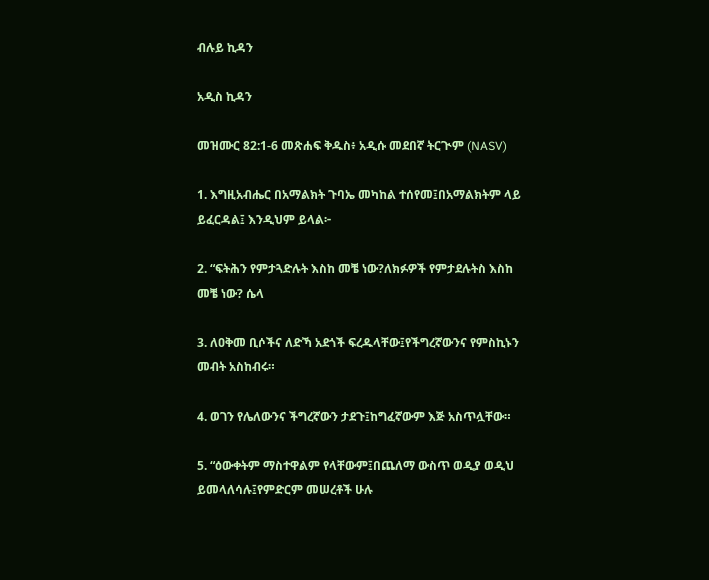ብሉይ ኪዳን

አዲስ ኪዳን

መዝሙር 82:1-6 መጽሐፍ ቅዱስ፥ አዲሱ መደበኛ ትርጒም (NASV)

1. እግዚአብሔር በአማልክት ጉባኤ መካከል ተሰየመ፤በአማልክትም ላይ ይፈርዳል፤ እንዲህም ይላል፦

2. “ፍትሕን የምታጓድሉት እስከ መቼ ነው?ለክፉዎች የምታደሉትስ እስከ መቼ ነው? ሴላ

3. ለዐቅመ ቢሶችና ለድኻ አደጎች ፍረዱላቸው፤የችግረኛውንና የምስኪኑን መብት አስከብሩ።

4. ወገን የሌለውንና ችግረኛውን ታደጉ፤ከግፈኛውም እጅ አስጥሏቸው።

5. “ዕውቀትም ማስተዋልም የላቸውም፤በጨለማ ውስጥ ወዲያ ወዲህ ይመላለሳሉ፤የምድርም መሠረቶች ሁሉ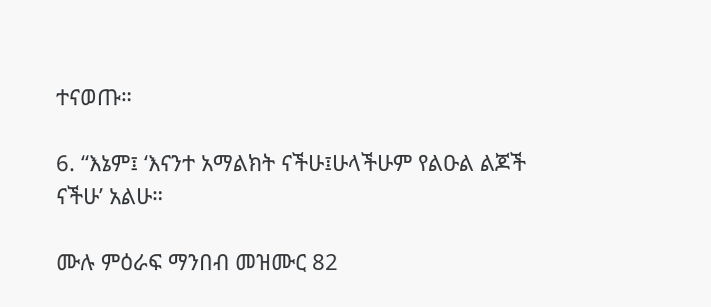ተናወጡ።

6. “እኔም፤ ‘እናንተ አማልክት ናችሁ፤ሁላችሁም የልዑል ልጆች ናችሁ’ አልሁ።

ሙሉ ምዕራፍ ማንበብ መዝሙር 82